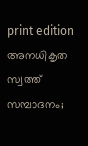print edition അനധികൃത സ്വത്ത് സമ്പാദനം;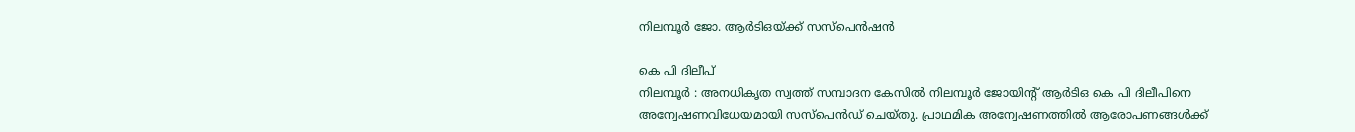നിലമ്പൂർ ജോ. ആർടിഒയ്ക്ക് സസ്പെൻഷൻ

കെ പി ദിലീപ്
നിലമ്പൂർ : അനധികൃത സ്വത്ത് സമ്പാദന കേസിൽ നിലമ്പൂർ ജോയിന്റ് ആർടിഒ കെ പി ദിലീപിനെ അന്വേഷണവിധേയമായി സസ്പെൻഡ് ചെയ്തു. പ്രാഥമിക അന്വേഷണത്തിൽ ആരോപണങ്ങൾക്ക്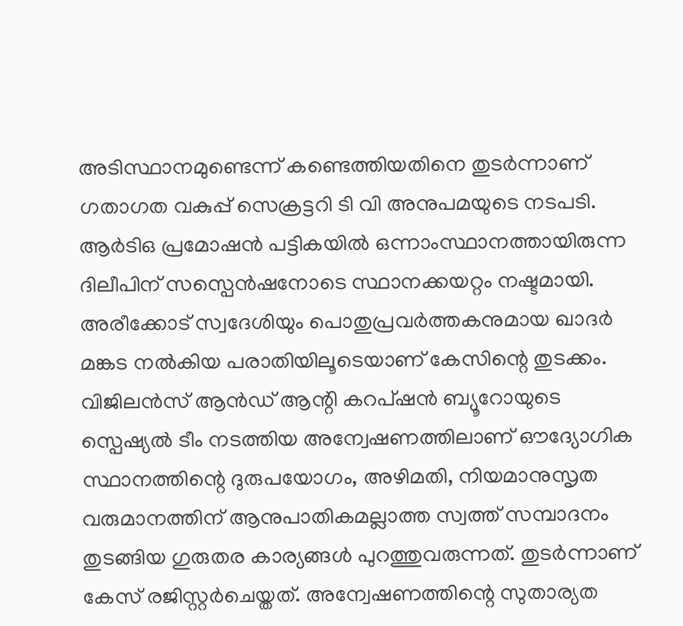അടിസ്ഥാനമുണ്ടെന്ന് കണ്ടെത്തിയതിനെ തുടർന്നാണ് ഗതാഗത വകുപ്പ് സെക്രട്ടറി ടി വി അനുപമയുടെ നടപടി. ആർടിഒ പ്രമോഷൻ പട്ടികയിൽ ഒന്നാംസ്ഥാനത്തായിരുന്ന ദിലീപിന് സസ്പെൻഷനോടെ സ്ഥാനക്കയറ്റം നഷ്ടമായി. അരീക്കോട് സ്വദേശിയും പൊതുപ്രവർത്തകനുമായ ഖാദർ മങ്കട നൽകിയ പരാതിയിലൂടെയാണ് കേസിന്റെ തുടക്കം.
വിജിലൻസ് ആൻഡ് ആന്റി കറപ്ഷൻ ബ്യൂറോയുടെ സ്പെഷ്യൽ ടീം നടത്തിയ അന്വേഷണത്തിലാണ് ഔദ്യോഗിക സ്ഥാനത്തിന്റെ ദുരുപയോഗം, അഴിമതി, നിയമാനുസൃത വരുമാനത്തിന് ആനുപാതികമല്ലാത്ത സ്വത്ത് സമ്പാദനം തുടങ്ങിയ ഗുരുതര കാര്യങ്ങൾ പുറത്തുവരുന്നത്. തുടർന്നാണ് കേസ് രജിസ്റ്റർചെയ്തത്. അന്വേഷണത്തിന്റെ സുതാര്യത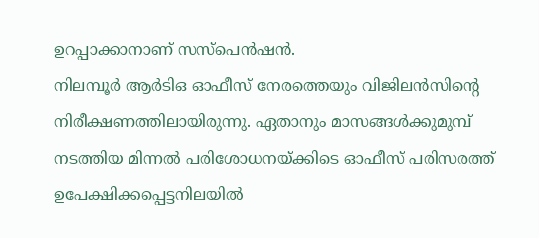ഉറപ്പാക്കാനാണ് സസ്പെൻഷൻ.
നിലമ്പൂർ ആർടിഒ ഓഫീസ് നേരത്തെയും വിജിലൻസിന്റെ നിരീക്ഷണത്തിലായിരുന്നു. ഏതാനും മാസങ്ങൾക്കുമുമ്പ് നടത്തിയ മിന്നൽ പരിശോധനയ്ക്കിടെ ഓഫീസ് പരിസരത്ത് ഉപേക്ഷിക്കപ്പെട്ടനിലയിൽ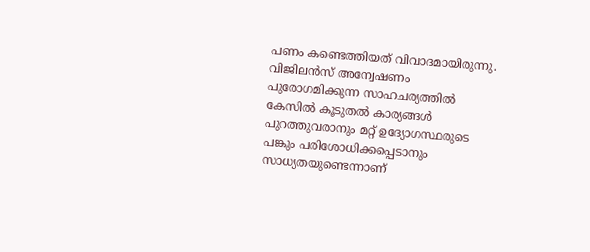പണം കണ്ടെത്തിയത് വിവാദമായിരുന്നു. വിജിലൻസ് അന്വേഷണം പുരോഗമിക്കുന്ന സാഹചര്യത്തിൽ കേസിൽ കൂടുതൽ കാര്യങ്ങൾ പുറത്തുവരാനും മറ്റ് ഉദ്യോഗസ്ഥരുടെ പങ്കും പരിശോധിക്കപ്പെടാനും സാധ്യതയുണ്ടെന്നാണ്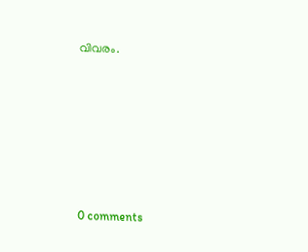വിവരം.









0 comments